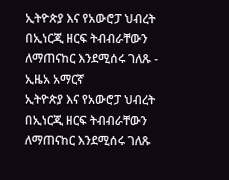ኢትዮጵያ እና የአውሮፓ ህብረት በኢነርጂ ዘርፍ ትብብራቸውን ለማጠናከር እንደሚሰሩ ገለጹ - ኢዜአ አማርኛ
ኢትዮጵያ እና የአውሮፓ ህብረት በኢነርጂ ዘርፍ ትብብራቸውን ለማጠናከር እንደሚሰሩ ገለጹ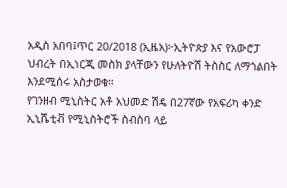አዲስ አበባ፤ጥር 20/2018 (ኢዜአ)፦ኢትዮጵያ እና የአውሮፓ ህብረት በኢነርጂ መስክ ያላቸውን የሁለትዮሽ ትስስር ለማጎልበት እንደሚሰሩ አስታወቁ።
የገንዘብ ሚኒስትር አቶ አህመድ ሽዴ በ27ኛው የአፍሪካ ቀንድ ኢኒሼቲቭ የሚኒስትሮች ስብስባ ላይ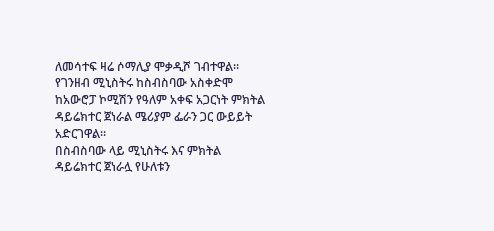ለመሳተፍ ዛሬ ሶማሊያ ሞቃዲሾ ገብተዋል።
የገንዘብ ሚኒስትሩ ከስብስባው አስቀድሞ ከአውሮፓ ኮሚሽን የዓለም አቀፍ አጋርነት ምክትል ዳይሬክተር ጀነራል ሜሪያም ፌራን ጋር ውይይት አድርገዋል።
በስብስባው ላይ ሚኒስትሩ እና ምክትል ዳይሬክተር ጀነራሏ የሁለቱን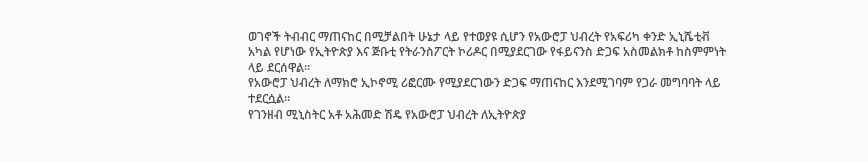ወገኖች ትብብር ማጠናከር በሚቻልበት ሁኔታ ላይ የተወያዩ ሲሆን የአውሮፓ ህብረት የአፍሪካ ቀንድ ኢኒሼቲቭ አካል የሆነው የኢትዮጵያ እና ጅቡቲ የትራንስፖርት ኮሪዶር በሚያደርገው የፋይናንስ ድጋፍ አስመልክቶ ከስምምነት ላይ ደርሰዋል።
የአውሮፓ ህብረት ለማክሮ ኢኮኖሚ ሪፎርሙ የሚያደርገውን ድጋፍ ማጠናከር እንደሚገባም የጋራ መግባባት ላይ ተደርሷል።
የገንዘብ ሚኒስትር አቶ አሕመድ ሽዴ የአውሮፓ ህብረት ለኢትዮጵያ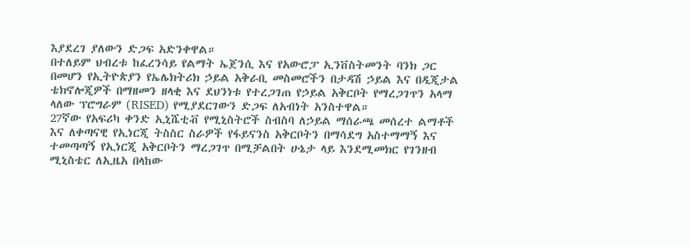እያደረገ ያለውን ድጋፍ አድንቀዋል።
በተለይም ህብረቱ ከፈረንሳይ የልማት ኤጀንሲ እና የአውሮፓ ኢንቨስትመንት ባንክ ጋር በመሆን የኢትዮጵያን የኤሌክትሪክ ኃይል አቅራቢ መስመሮችን በታዳሽ ኃይል እና በዲጂታል ቴክኖሎጂዎች በማዘመን ዘላቂ እና ደህንነቱ የተረጋገጠ የኃይል አቅርቦት የማረጋገጥን አላማ ላለው ፕሮግራም (RISED) የሚያደርገውን ድጋፍ ለአብነት አንስተዋል።
27ኛው የአፍሪካ ቀንድ ኢኒሼቲቭ የሚኒስትሮች ስብስባ ለኃይል ማሰራጫ መሰረተ ልማቶች እና ለቀጣናዊ የኢነርጂ ትስስር ስራዎች የፋይናንስ አቅርቦትን በማሳደግ አስተማማኝ እና ተመጣጣኝ የኢነርጂ አቅርቦትን ማረጋገጥ በሚቻልበት ሁኔታ ላይ እንደሚመክር የገንዘብ ሚኒስቴር ለኢዜአ በላከው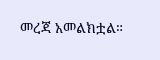መረጃ አመልክቷል።